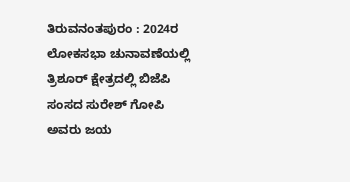ತಿರುವನಂತಪುರಂ : 2024ರ ಲೋಕಸಭಾ ಚುನಾವಣೆಯಲ್ಲಿ ತ್ರಿಶೂರ್ ಕ್ಷೇತ್ರದಲ್ಲಿ ಬಿಜೆಪಿ ಸಂಸದ ಸುರೇಶ್ ಗೋಪಿ ಅವರು ಜಯ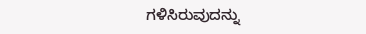ಗಳಿಸಿರುವುದನ್ನು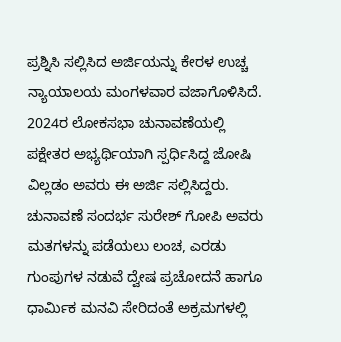ಪ್ರಶ್ನಿಸಿ ಸಲ್ಲಿಸಿದ ಅರ್ಜಿಯನ್ನು ಕೇರಳ ಉಚ್ಚ ನ್ಯಾಯಾಲಯ ಮಂಗಳವಾರ ವಜಾಗೊಳಿಸಿದೆ.
2024ರ ಲೋಕಸಭಾ ಚುನಾವಣೆಯಲ್ಲಿ ಪಕ್ಷೇತರ ಅಭ್ಯರ್ಥಿಯಾಗಿ ಸ್ಪರ್ಧಿಸಿದ್ದ ಜೋಷಿ ವಿಲ್ಲಡಂ ಅವರು ಈ ಅರ್ಜಿ ಸಲ್ಲಿಸಿದ್ದರು.
ಚುನಾವಣೆ ಸಂದರ್ಭ ಸುರೇಶ್ ಗೋಪಿ ಅವರು ಮತಗಳನ್ನು ಪಡೆಯಲು ಲಂಚ, ಎರಡು ಗುಂಪುಗಳ ನಡುವೆ ದ್ವೇಷ ಪ್ರಚೋದನೆ ಹಾಗೂ ಧಾರ್ಮಿಕ ಮನವಿ ಸೇರಿದಂತೆ ಅಕ್ರಮಗಳಲ್ಲಿ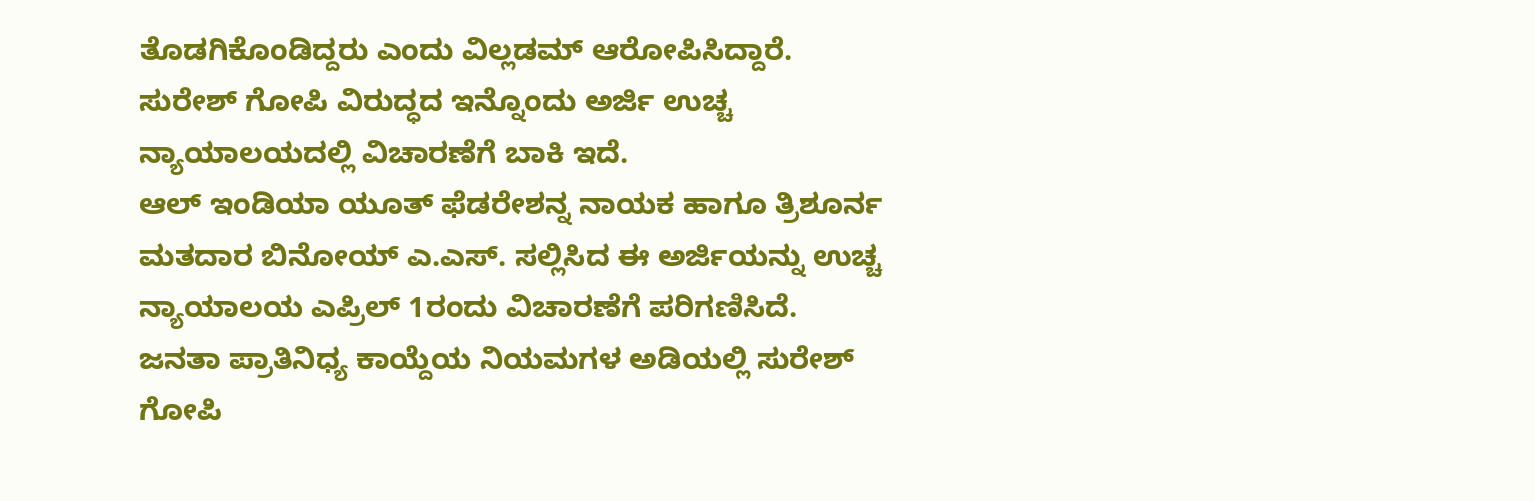ತೊಡಗಿಕೊಂಡಿದ್ದರು ಎಂದು ವಿಲ್ಲಡಮ್ ಆರೋಪಿಸಿದ್ದಾರೆ.
ಸುರೇಶ್ ಗೋಪಿ ವಿರುದ್ಧದ ಇನ್ನೊಂದು ಅರ್ಜಿ ಉಚ್ಚ ನ್ಯಾಯಾಲಯದಲ್ಲಿ ವಿಚಾರಣೆಗೆ ಬಾಕಿ ಇದೆ.
ಆಲ್ ಇಂಡಿಯಾ ಯೂತ್ ಫೆಡರೇಶನ್ನ ನಾಯಕ ಹಾಗೂ ತ್ರಿಶೂರ್ನ ಮತದಾರ ಬಿನೋಯ್ ಎ.ಎಸ್. ಸಲ್ಲಿಸಿದ ಈ ಅರ್ಜಿಯನ್ನು ಉಚ್ಚ ನ್ಯಾಯಾಲಯ ಎಪ್ರಿಲ್ 1ರಂದು ವಿಚಾರಣೆಗೆ ಪರಿಗಣಿಸಿದೆ.
ಜನತಾ ಪ್ರಾತಿನಿಧ್ಯ ಕಾಯ್ದೆಯ ನಿಯಮಗಳ ಅಡಿಯಲ್ಲಿ ಸುರೇಶ್ ಗೋಪಿ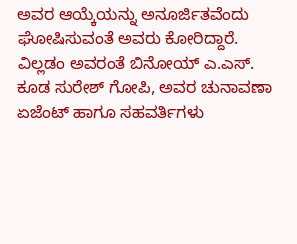ಅವರ ಆಯ್ಕೆಯನ್ನು ಅನೂರ್ಜಿತವೆಂದು ಘೋಷಿಸುವಂತೆ ಅವರು ಕೋರಿದ್ದಾರೆ.
ವಿಲ್ಲಡಂ ಅವರಂತೆ ಬಿನೋಯ್ ಎ.ಎಸ್. ಕೂಡ ಸುರೇಶ್ ಗೋಪಿ, ಅವರ ಚುನಾವಣಾ ಏಜೆಂಟ್ ಹಾಗೂ ಸಹವರ್ತಿಗಳು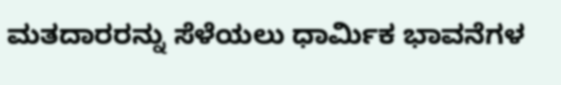ಮತದಾರರನ್ನು ಸೆಳೆಯಲು ಧಾರ್ಮಿಕ ಭಾವನೆಗಳ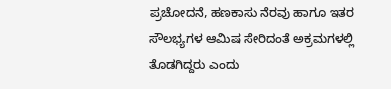ಪ್ರಚೋದನೆ, ಹಣಕಾಸು ನೆರವು ಹಾಗೂ ಇತರ ಸೌಲಭ್ಯಗಳ ಆಮಿಷ ಸೇರಿದಂತೆ ಅಕ್ರಮಗಳಲ್ಲಿ ತೊಡಗಿದ್ದರು ಎಂದು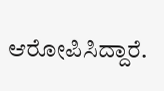ಆರೋಪಿಸಿದ್ದಾರೆ.